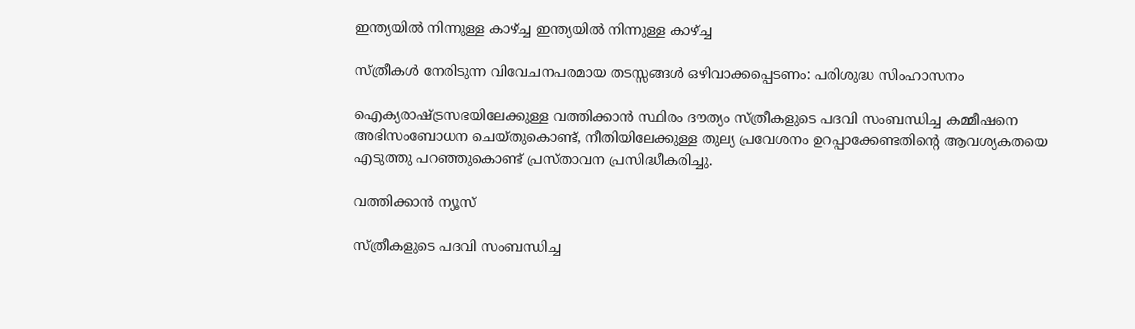ഇന്ത്യയിൽ നിന്നുള്ള കാഴ്ച്ച ഇന്ത്യയിൽ നിന്നുള്ള കാഴ്ച്ച

സ്ത്രീകൾ നേരിടുന്ന വിവേചനപരമായ തടസ്സങ്ങൾ ഒഴിവാക്കപ്പെടണം: പരിശുദ്ധ സിംഹാസനം

ഐക്യരാഷ്ട്രസഭയിലേക്കുള്ള വത്തിക്കാൻ സ്ഥിരം ദൗത്യം സ്ത്രീകളുടെ പദവി സംബന്ധിച്ച കമ്മീഷനെ അഭിസംബോധന ചെയ്തുകൊണ്ട്, നീതിയിലേക്കുള്ള തുല്യ പ്രവേശനം ഉറപ്പാക്കേണ്ടതിന്റെ ആവശ്യകതയെ എടുത്തു പറഞ്ഞുകൊണ്ട് പ്രസ്താവന പ്രസിദ്ധീകരിച്ചു.

വത്തിക്കാൻ ന്യൂസ്

സ്ത്രീകളുടെ പദവി സംബന്ധിച്ച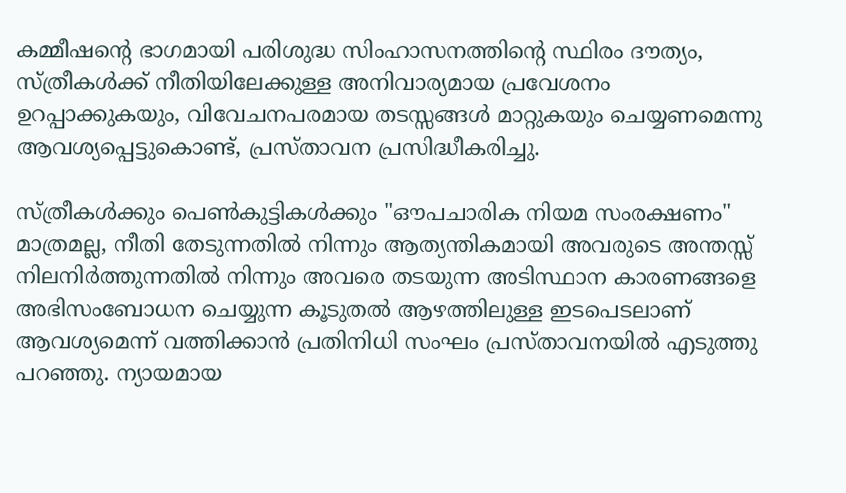കമ്മീഷന്റെ ഭാഗമായി പരിശുദ്ധ സിംഹാസനത്തിന്റെ സ്ഥിരം ദൗത്യം, സ്ത്രീകൾക്ക് നീതിയിലേക്കുള്ള അനിവാര്യമായ പ്രവേശനം ഉറപ്പാക്കുകയും, വിവേചനപരമായ തടസ്സങ്ങൾ മാറ്റുകയും ചെയ്യണമെന്നു ആവശ്യപ്പെട്ടുകൊണ്ട്, പ്രസ്താവന പ്രസിദ്ധീകരിച്ചു.

സ്ത്രീകൾക്കും പെൺകുട്ടികൾക്കും "ഔപചാരിക നിയമ സംരക്ഷണം" മാത്രമല്ല, നീതി തേടുന്നതിൽ നിന്നും ആത്യന്തികമായി അവരുടെ അന്തസ്സ് നിലനിർത്തുന്നതിൽ നിന്നും അവരെ തടയുന്ന അടിസ്ഥാന കാരണങ്ങളെ അഭിസംബോധന ചെയ്യുന്ന കൂടുതൽ ആഴത്തിലുള്ള ഇടപെടലാണ് ആവശ്യമെന്ന് വത്തിക്കാൻ പ്രതിനിധി സംഘം പ്രസ്താവനയിൽ എടുത്തു പറഞ്ഞു. ന്യായമായ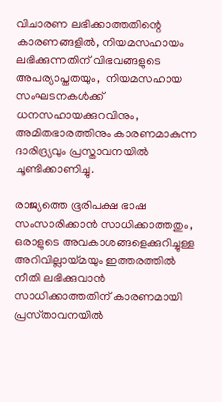വിചാരണ ലഭിക്കാത്തതിന്റെ കാരണങ്ങളിൽ, നിയമസഹായം ലഭിക്കുന്നതിന് വിഭവങ്ങളുടെ അപര്യാപ്തതയും,  നിയമസഹായ സംഘടനകൾക്ക് ധനസഹായക്കുറവിനും, അമിതഭാരത്തിനും കാരണമാകുന്ന ദാരിദ്ര്യവും പ്രസ്താവനയിൽ ചൂണ്ടിക്കാണിച്ചു.

രാജ്യത്തെ ഭൂരിപക്ഷ ഭാഷ സംസാരിക്കാൻ സാധിക്കാത്തതും,  ഒരാളുടെ അവകാശങ്ങളെക്കുറിച്ചുള്ള അറിവില്ലായ്മയും ഇത്തരത്തിൽ നീതി ലഭിക്കുവാൻ സാധിക്കാത്തതിന് കാരണമായി പ്രസ്‍താവനയിൽ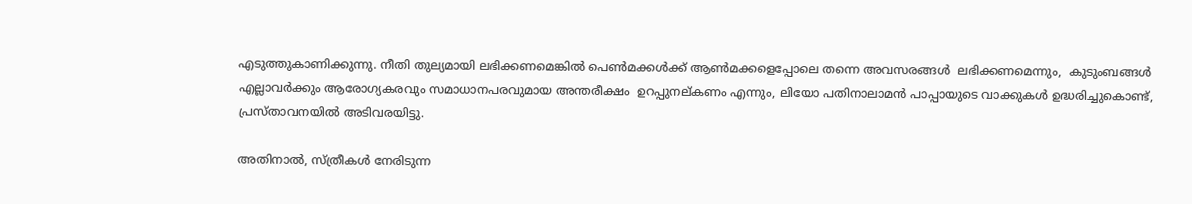എടുത്തുകാണിക്കുന്നു. നീതി തുല്യമായി ലഭിക്കണമെങ്കിൽ പെൺമക്കൾക്ക് ആൺമക്കളെപ്പോലെ തന്നെ അവസരങ്ങൾ  ലഭിക്കണമെന്നും,  കുടുംബങ്ങൾ എല്ലാവർക്കും ആരോഗ്യകരവും സമാധാനപരവുമായ അന്തരീക്ഷം  ഉറപ്പുനല്കണം എന്നും, ലിയോ പതിനാലാമൻ പാപ്പായുടെ വാക്കുകൾ ഉദ്ധരിച്ചുകൊണ്ട്, പ്രസ്താവനയിൽ അടിവരയിട്ടു.

അതിനാൽ, സ്ത്രീകൾ നേരിടുന്ന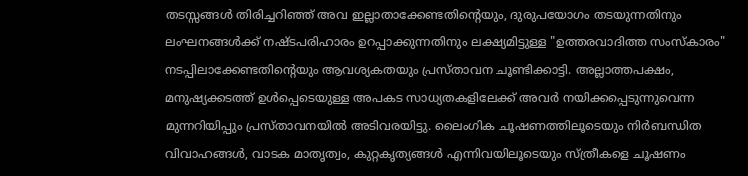തടസ്സങ്ങൾ തിരിച്ചറിഞ്ഞ് അവ ഇല്ലാതാക്കേണ്ടതിന്റെയും, ദുരുപയോഗം തടയുന്നതിനും ലംഘനങ്ങൾക്ക് നഷ്ടപരിഹാരം ഉറപ്പാക്കുന്നതിനും ലക്ഷ്യമിട്ടുള്ള "ഉത്തരവാദിത്ത സംസ്കാരം" നടപ്പിലാക്കേണ്ടതിന്റെയും ആവശ്യകതയും പ്രസ്താവന ചൂണ്ടിക്കാട്ടി. അല്ലാത്തപക്ഷം,  മനുഷ്യക്കടത്ത് ഉൾപ്പെടെയുള്ള അപകട സാധ്യതകളിലേക്ക് അവർ നയിക്കപ്പെടുന്നുവെന്ന മുന്നറിയിപ്പും പ്രസ്‌താവനയിൽ അടിവരയിട്ടു. ലൈംഗിക ചൂഷണത്തിലൂടെയും നിർബന്ധിത വിവാഹങ്ങൾ, വാടക മാതൃത്വം, കുറ്റകൃത്യങ്ങൾ എന്നിവയിലൂടെയും സ്ത്രീകളെ ചൂഷണം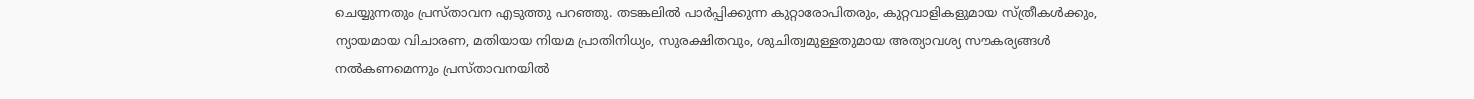ചെയ്യുന്നതും പ്രസ്‌താവന എടുത്തു പറഞ്ഞു. തടങ്കലിൽ പാർപ്പിക്കുന്ന കുറ്റാരോപിതരും, കുറ്റവാളികളുമായ സ്ത്രീകൾക്കും, ന്യായമായ വിചാരണ, മതിയായ നിയമ പ്രാതിനിധ്യം, സുരക്ഷിതവും, ശുചിത്വമുള്ളതുമായ അത്യാവശ്യ സൗകര്യങ്ങൾ നൽകണമെന്നും പ്രസ്താവനയിൽ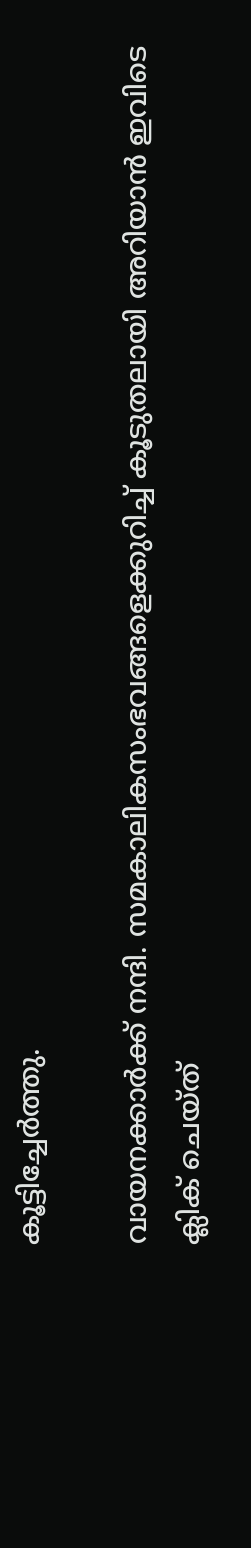കൂട്ടിച്ചേർത്തു.

വായനക്കാർക്ക് നന്ദി. സമകാലികസംഭവങ്ങളെക്കുറിച്ച് കൂടുതലായി അറിയാൻ ഇവിടെ ക്ലിക് ചെയ്‌ത്‌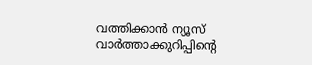വത്തിക്കാൻ ന്യൂസ് വാർത്താക്കുറിപ്പിന്റെ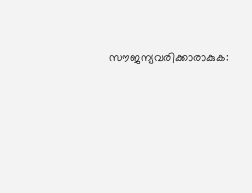സൗജന്യവരിക്കാരാകുക: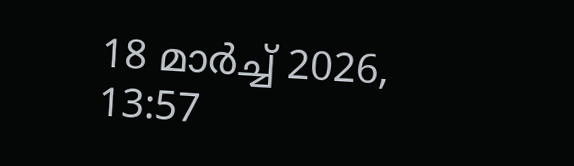18 മാർച്ച് 2026, 13:57